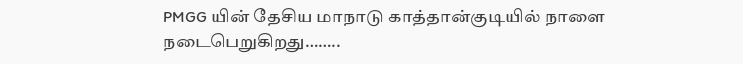PMGG யின் தேசிய மாநாடு காத்தான்குடியில் நாளை நடைபெறுகிறது……..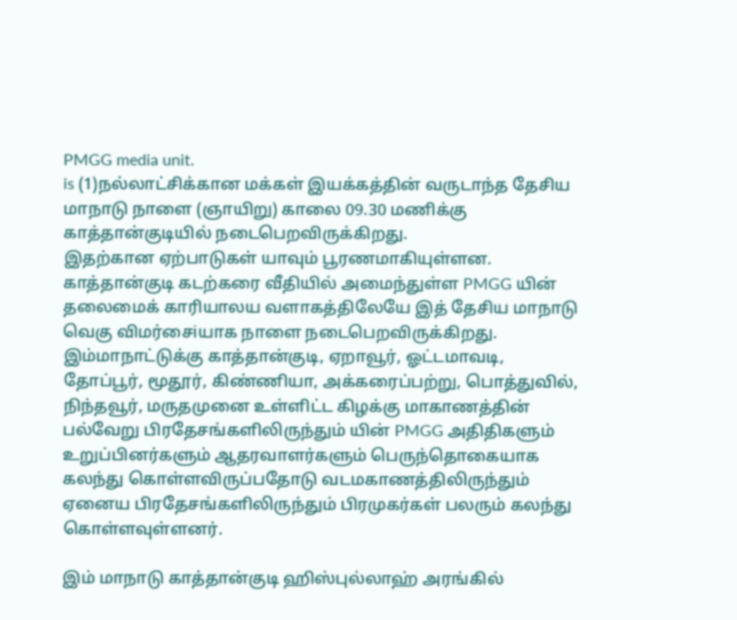PMGG media unit.
is (1)நல்லாட்சிக்கான மக்கள் இயக்கத்தின் வருடாந்த தேசிய மாநாடு நாளை (ஞாயிறு) காலை 09.30 மணிக்கு காத்தான்குடியில் நடைபெறவிருக்கிறது.
இதற்கான ஏற்பாடுகள் யாவும் பூரணமாகியுள்ளன. காத்தான்குடி கடற்கரை வீதியில் அமைந்துள்ள PMGG யின் தலைமைக் காரியாலய வளாகத்திலேயே இத் தேசிய மாநாடு வெகு விமர்சைiயாக நாளை நடைபெறவிருக்கிறது.
இம்மாநாட்டுக்கு காத்தான்குடி, ஏறாவூர், ஓட்டமாவடி, தோப்பூர், மூதூர், கிண்ணியா, அக்கரைப்பற்று, பொத்துவில், நிந்தவூர், மருதமுனை உள்ளிட்ட கிழக்கு மாகாணத்தின் பல்வேறு பிரதேசங்களிலிருந்தும் யின் PMGG அதிதிகளும் உறுப்பினர்களும் ஆதரவாளர்களும் பெருந்தொகையாக கலந்து கொள்ளவிருப்பதோடு வடமகாணத்திலிருந்தும் ஏனைய பிரதேசங்களிலிருந்தும் பிரமுகர்கள் பலரும் கலந்து கொள்ளவுள்ளனர்.

இம் மாநாடு காத்தான்குடி ஹிஸ்புல்லாஹ் அரங்கில்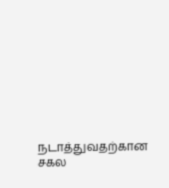நடாத்துவதற்கான சகல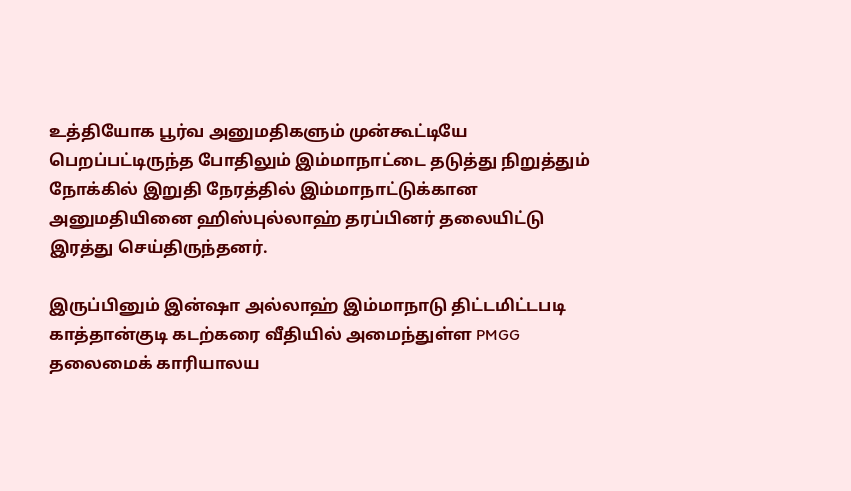உத்தியோக பூர்வ அனுமதிகளும் முன்கூட்டியே பெறப்பட்டிருந்த போதிலும் இம்மாநாட்டை தடுத்து நிறுத்தும் நோக்கில் இறுதி நேரத்தில் இம்மாநாட்டுக்கான அனுமதியினை ஹிஸ்புல்லாஹ் தரப்பினர் தலையிட்டு இரத்து செய்திருந்தனர்.

இருப்பினும் இன்ஷா அல்லாஹ் இம்மாநாடு திட்டமிட்டபடி காத்தான்குடி கடற்கரை வீதியில் அமைந்துள்ள PMGG தலைமைக் காரியாலய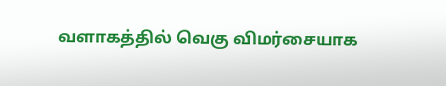வளாகத்தில் வெகு விமர்சையாக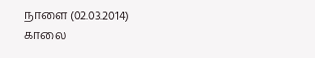நாளை (02.03.2014) காலை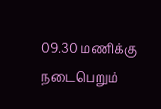09.30 மணிக்கு நடைபெறும்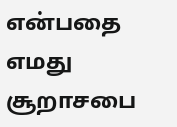என்பதை எமது சூறாசபை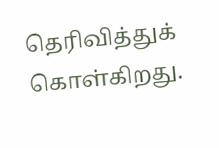தெரிவித்துக் கொள்கிறது.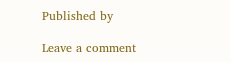Published by

Leave a comment